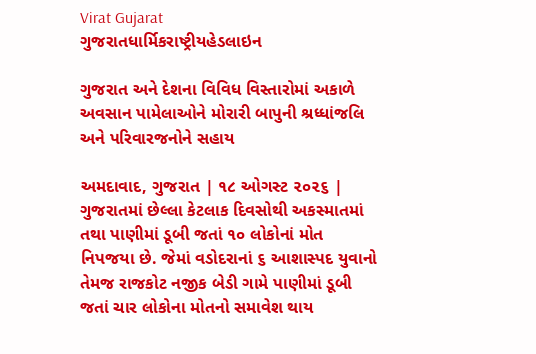Virat Gujarat
ગુજરાતધાર્મિકરાષ્ટ્રીયહેડલાઇન

ગુજરાત અને દેશના વિવિધ વિસ્તારોમાં અકાળે અવસાન પામેલાઓને મોરારી બાપુની શ્રધ્ધાંજલિ અને પરિવારજનોને સહાય

અમદાવાદ, ગુજરાત | ૧૮ ઓગસ્ટ ૨૦૨૬ | ગુજરાતમાં છેલ્લા કેટલાક દિવસોથી અકસ્માતમાં તથા પાણીમાં ડૂબી જતાં ૧૦ લોકોનાં મોત નિપજયા છે. જેમાં વડોદરાનાં ૬ આશાસ્પદ યુવાનો તેમજ રાજકોટ નજીક બેડી ગામે પાણીમાં ડૂબી જતાં ચાર લોકોના મોતનો સમાવેશ થાય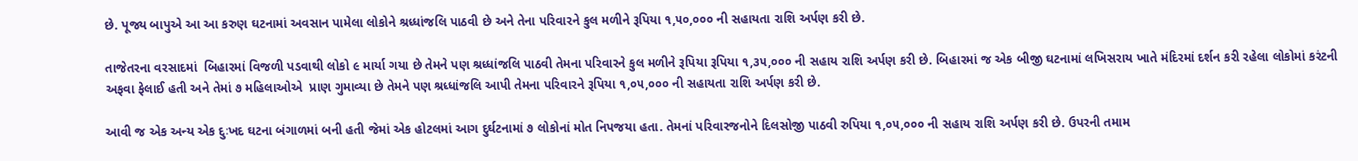છે. પૂજ્ય બાપુએ આ આ કરુણ ઘટનામાં અવસાન પામેલા લોકોને શ્રધ્ધાંજલિ પાઠવી છે અને તેના પરિવારને કુલ મળીને રૂપિયા ૧,૫૦,૦૦૦ ની સહાયતા રાશિ અર્પણ કરી છે.

તાજેતરના વરસાદમાં  બિહારમાં વિજળી પડવાથી લોકો ૯ માર્યા ગયા છે તેમને પણ શ્રધ્ધાંજલિ પાઠવી તેમના પરિવારને કુલ મળીને રૂપિયા રૂપિયા ૧,૩૫,૦૦૦ ની સહાય રાશિ અર્પણ કરી છે. બિહારમાં જ એક બીજી ઘટનામાં લખિસરાય ખાતે મંદિરમાં દર્શન કરી રહેલા લોકોમાં કરંટની અફવા ફેલાઈ હતી અને તેમાં ૭ મહિલાઓએ  પ્રાણ ગુમાવ્યા છે તેમને પણ શ્રધ્ધાંજલિ આપી તેમના પરિવારને રૂપિયા ૧,૦૫,૦૦૦ ની સહાયતા રાશિ અર્પણ કરી છે.

આવી જ એક અન્ય એક દુઃખદ ઘટના બંગાળમાં બની હતી જેમાં એક હોટલમાં આગ દુર્ઘટનામાં ૭ લોકોનાં મોત નિપજયા હતા. તેમનાં પરિવારજનોને દિલસોજી પાઠવી રુપિયા ૧,૦૫,૦૦૦ ની સહાય રાશિ અર્પણ કરી છે. ઉપરની તમામ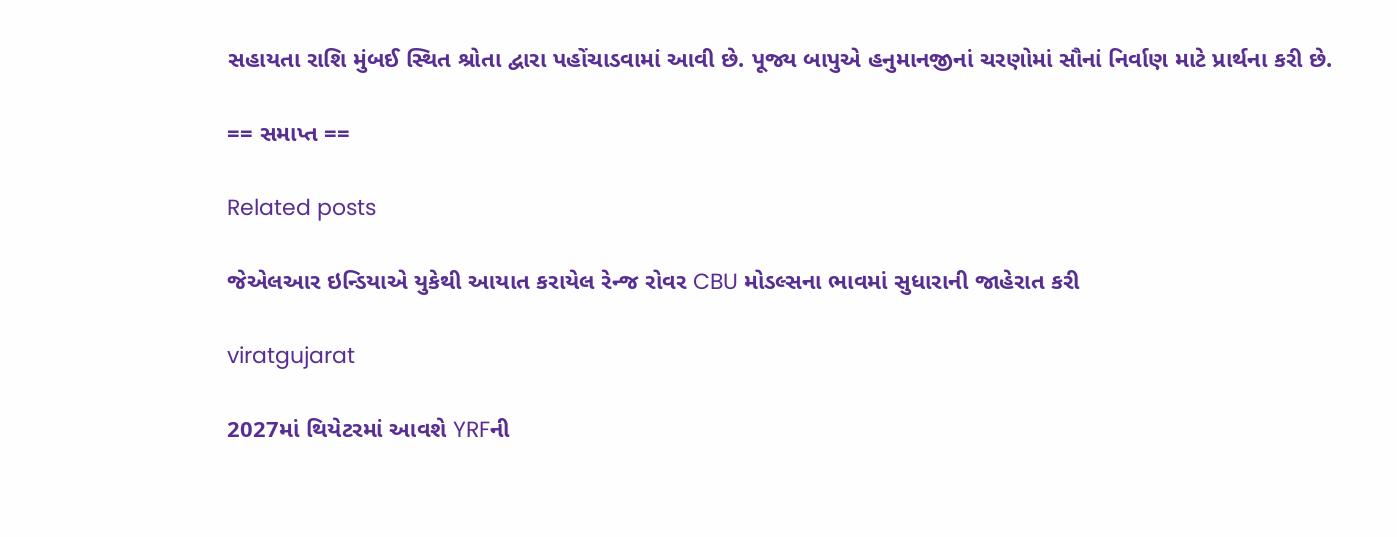સહાયતા રાશિ મુંબઈ સ્થિત શ્રોતા દ્વારા પહોંચાડવામાં આવી છે. પૂજ્ય બાપુએ હનુમાનજીનાં ચરણોમાં સૌનાં નિર્વાણ માટે પ્રાર્થના કરી છે.

== સમાપ્ત ==

Related posts

જેએલઆર ઇન્ડિયાએ યુકેથી આયાત કરાયેલ રેન્જ રોવર CBU મોડલ્સના ભાવમાં સુધારાની જાહેરાત કરી

viratgujarat

2027માં થિયેટરમાં આવશે YRFની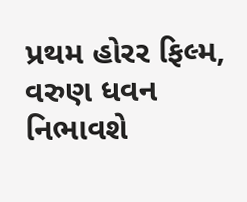પ્રથમ હોરર ફિલ્મ, વરુણ ધવન નિભાવશે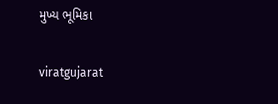મુખ્ય ભૂમિકા

viratgujarat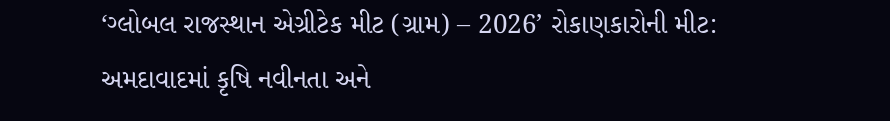‘ગ્લોબલ રાજસ્થાન એગ્રીટેક મીટ (ગ્રામ) – 2026’ રોકાણકારોની મીટ: અમદાવાદમાં કૃષિ નવીનતા અને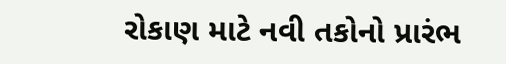રોકાણ માટે નવી તકોનો પ્રારંભ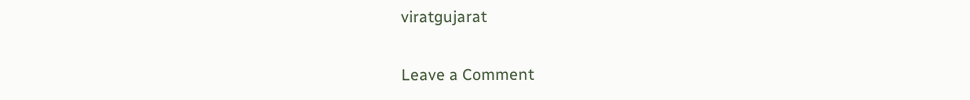viratgujarat

Leave a Comment